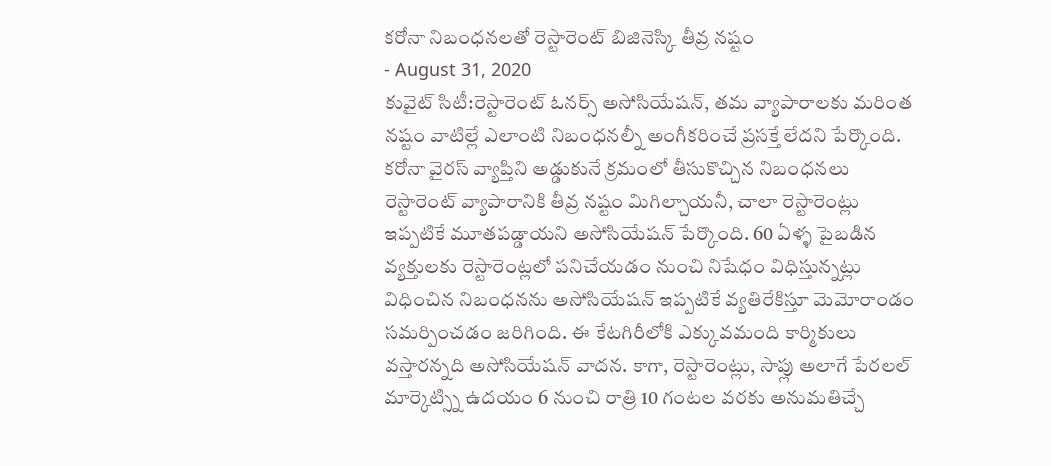కరోనా నిబంధనలతో రెస్టారెంట్ బిజినెస్కి తీవ్ర నష్టం
- August 31, 2020
కువైట్ సిటీ:రెస్టారెంట్ ఓనర్స్ అసోసియేషన్, తమ వ్యాపారాలకు మరింత నష్టం వాటిల్లే ఎలాంటి నిబంధనల్నీ అంగీకరించే ప్రసక్తే లేదని పేర్కొంది. కరోనా వైరస్ వ్యాప్తిని అడ్డుకునే క్రమంలో తీసుకొచ్చిన నిబంధనలు రెస్టారెంట్ వ్యాపారానికి తీవ్ర నష్టం మిగిల్చాయనీ, చాలా రెస్టారెంట్లు ఇప్పటికే మూతపడ్డాయని అసోసియేషన్ పేర్కొంది. 60 ఏళ్ళ పైబడిన వ్యక్తులకు రెస్టారెంట్లలో పనిచేయడం నుంచి నిషేధం విధిస్తున్నట్లు విధించిన నిబంధనను అసోసియేషన్ ఇప్పటికే వ్యతిరేకిస్తూ మెమోరాండం సమర్పించడం జరిగింది. ఈ కేటగిరీలోకి ఎక్కువమంది కార్మికులు వస్తారన్నది అసోసియేషన్ వాదన. కాగా, రెస్టారెంట్లు, సాప్లు అలాగే పేరలల్ మార్కెట్స్ని ఉదయం 6 నుంచి రాత్రి 10 గంటల వరకు అనుమతిచ్చే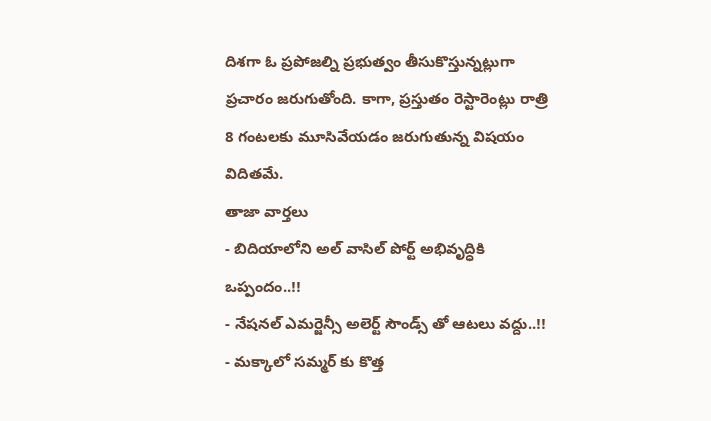దిశగా ఓ ప్రపోజల్ని ప్రభుత్వం తీసుకొస్తున్నట్లుగా ప్రచారం జరుగుతోంది. కాగా, ప్రస్తుతం రెస్టారెంట్లు రాత్రి 8 గంటలకు మూసివేయడం జరుగుతున్న విషయం విదితమే.
తాజా వార్తలు
- బిదియాలోని అల్ వాసిల్ పోర్ట్ అభివృద్ధికి ఒప్పందం..!!
- నేషనల్ ఎమర్జెన్సీ అలెర్ట్ సౌండ్స్ తో ఆటలు వద్దు..!!
- మక్కాలో సమ్మర్ కు కొత్త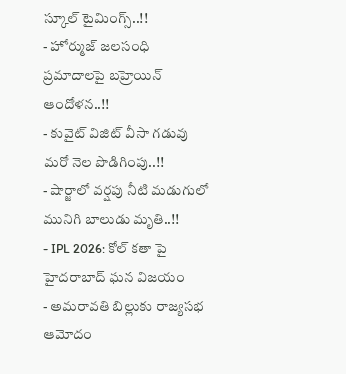స్కూల్ టైమింగ్స్..!!
- హోర్ముజ్ జలసంధి ప్రమాదాలపై బహ్రెయిన్ ఆందోళన..!!
- కువైట్ విజిట్ వీసా గడువు మరో నెల పొడిగింపు..!!
- షార్జాలో వర్షపు నీటి మడుగులో మునిగి బాలుడు మృతి..!!
- IPL 2026: కోల్ కతా పై హైదరాబాద్ ఘన విజయం
- అమరావతి బిల్లుకు రాజ్యసభ ఆమోదం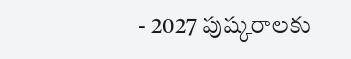- 2027 పుష్కరాలకు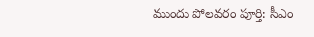ముందు పోలవరం పూర్తి: సీఎం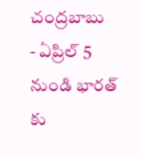చంద్రబాబు
- ఏప్రిల్ 5 నుండి భారత్ కు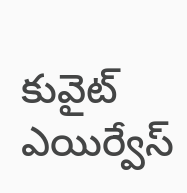కువైట్ ఎయిర్వేస్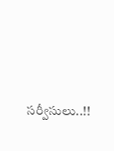సర్వీసులు..!!